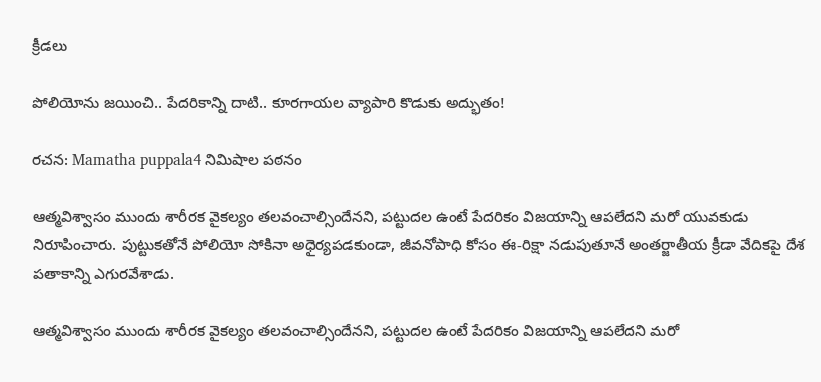క్రీడలు

పోలియోను జయించి.. పేదరికాన్ని దాటి.. కూరగాయల వ్యాపారి కొడుకు అద్భుతం!

రచన: Mamatha puppala4 నిమిషాల పఠనం

ఆత్మవిశ్వాసం ముందు శారీరక వైకల్యం తలవంచాల్సిందేనని, పట్టుదల ఉంటే పేదరికం విజయాన్ని ఆపలేదని మరో యువకుడు నిరూపించారు. పుట్టుకతోనే పోలియో సోకినా అధైర్యపడకుండా, జీవనోపాధి కోసం ఈ-రిక్షా నడుపుతూనే అంతర్జాతీయ క్రీడా వేదికపై దేశ పతాకాన్ని ఎగురవేశాడు.

ఆత్మవిశ్వాసం ముందు శారీరక వైకల్యం తలవంచాల్సిందేనని, పట్టుదల ఉంటే పేదరికం విజయాన్ని ఆపలేదని మరో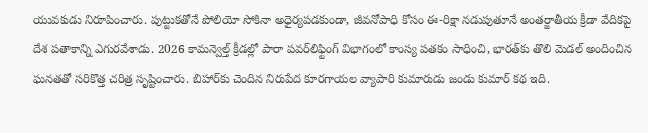యువకుడు నిరూపించారు. పుట్టుకతోనే పోలియో సోకినా అధైర్యపడకుండా, జీవనోపాధి కోసం ఈ-రిక్షా నడుపుతూనే అంతర్జాతీయ క్రీడా వేదికపై దేశ పతాకాన్ని ఎగురవేశాడు. 2026 కామన్వెల్త్ క్రీడల్లో పారా పవర్‌లిఫ్టింగ్ విభాగంలో కాంస్య పతకం సాధించి, భారత్‌కు తొలి మెడల్ అందించిన ఘనతతో సరికొత్త చరిత్ర సృష్టించారు. బిహార్‌కు చెందిన నిరుపేద కూరగాయల వ్యాపారి కుమారుడు జండు కుమార్ కథ ఇది.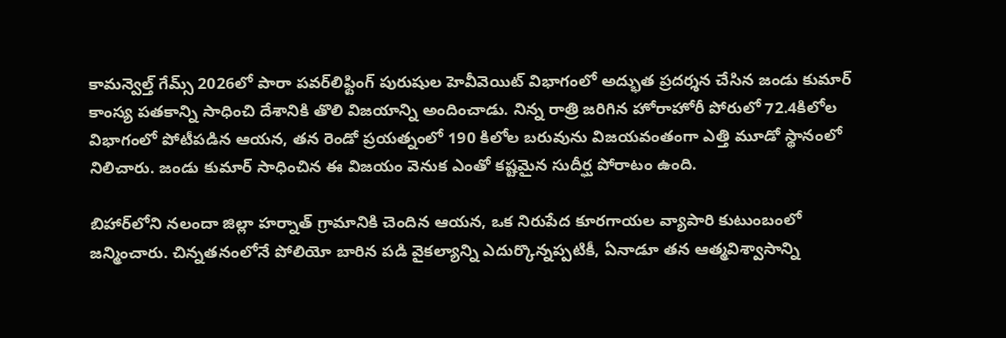కామన్వెల్త్ గేమ్స్ 2026లో పారా పవర్‌లిఫ్టింగ్ పురుషుల హెవీవెయిట్ విభాగంలో అద్భుత ప్రదర్శన చేసిన జండు కుమార్ కాంస్య పతకాన్ని సాధించి దేశానికి తొలి విజయాన్ని అందించాడు. నిన్న రాత్రి జరిగిన హోరాహోరీ పోరులో 72.4కిలోల విభాగంలో పోటీపడిన ఆయన, తన రెండో ప్రయత్నంలో 190 కిలోల బరువును విజయవంతంగా ఎత్తి మూడో స్థానంలో నిలిచారు. జండు కుమార్ సాధించిన ఈ విజయం వెనుక ఎంతో కష్టమైన సుదీర్ఘ పోరాటం ఉంది.

బిహార్‌లోని నలందా జిల్లా హర్నాత్ గ్రామానికి చెందిన ఆయన, ఒక నిరుపేద కూరగాయల వ్యాపారి కుటుంబంలో జన్మించారు. చిన్నతనంలోనే పోలియో బారిన పడి వైకల్యాన్ని ఎదుర్కొన్నప్పటికీ, ఏనాడూ తన ఆత్మవిశ్వాసాన్ని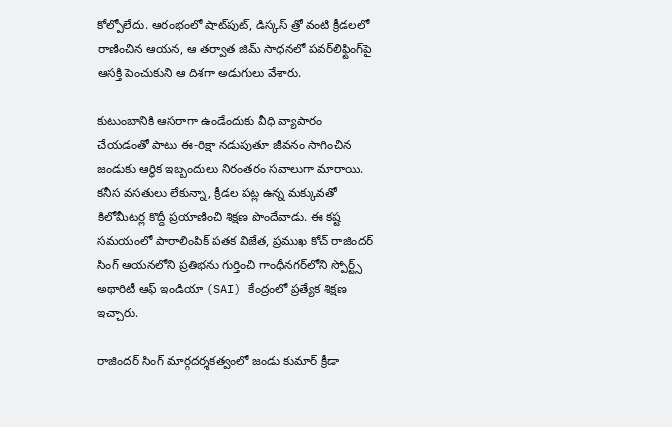కోల్పోలేదు. ఆరంభంలో షాట్‌పుట్, డిస్కస్ త్రో వంటి క్రీడలలో రాణించిన ఆయన, ఆ తర్వాత జిమ్ సాధనలో పవర్‌లిఫ్టింగ్‌పై ఆసక్తి పెంచుకుని ఆ దిశగా అడుగులు వేశారు.

కుటుంబానికి ఆసరాగా ఉండేందుకు వీధి వ్యాపారం చేయడంతో పాటు ఈ-రిక్షా నడుపుతూ జీవనం సాగించిన జండుకు ఆర్థిక ఇబ్బందులు నిరంతరం సవాలుగా మారాయి. కనీస వసతులు లేకున్నా, క్రీడల పట్ల ఉన్న మక్కువతో కిలోమీటర్ల కొద్దీ ప్రయాణించి శిక్షణ పొందేవాడు. ఈ కష్ట సమయంలో పారాలింపిక్ పతక విజేత, ప్రముఖ కోచ్ రాజిందర్ సింగ్ ఆయనలోని ప్రతిభను గుర్తించి గాంధీనగర్‌లోని స్పోర్ట్స్ అథారిటీ ఆఫ్ ఇండియా (SAI) కేంద్రంలో ప్రత్యేక శిక్షణ ఇచ్చారు.

రాజిందర్ సింగ్ మార్గదర్శకత్వంలో జండు కుమార్ క్రీడా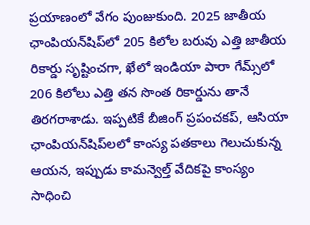ప్రయాణంలో వేగం పుంజుకుంది. 2025 జాతీయ ఛాంపియన్‌షిప్‌లో 205 కిలోల బరువు ఎత్తి జాతీయ రికార్డు సృష్టించగా, ఖేలో ఇండియా పారా గేమ్స్‌లో 206 కిలోలు ఎత్తి తన సొంత రికార్డును తానే తిరగరాశాడు. ఇప్పటికే బీజింగ్ ప్రపంచకప్, ఆసియా ఛాంపియన్‌షిప్‌లలో కాంస్య పతకాలు గెలుచుకున్న ఆయన, ఇప్పుడు కామన్వెల్త్ వేదికపై కాంస్యం సాధించి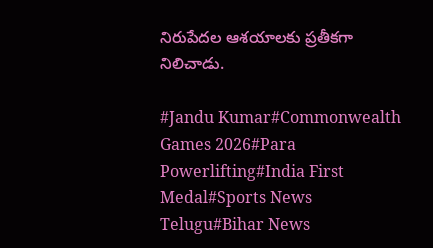నిరుపేదల ఆశయాలకు ప్రతీకగా నిలిచాడు.

#Jandu Kumar#Commonwealth Games 2026#Para Powerlifting#India First Medal#Sports News Telugu#Bihar News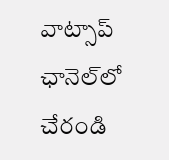వాట్సాప్ ఛానెల్‌లో చేరండి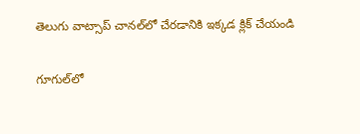తెలుగు వాట్సాప్ చానల్‌లో చేరడానికి ఇక్కడ క్లిక్ చేయండి

గూగుల్‌లో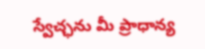స్వేచ్ఛను మీ ప్రాధాన్య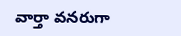వార్తా వనరుగా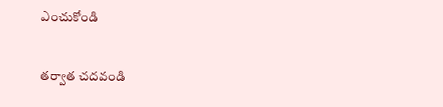ఎంచుకోండి

తర్వాత చదవండి